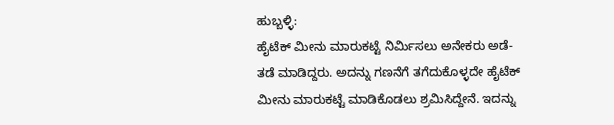ಹುಬ್ಬಳ್ಳಿ:
ಹೈಟೆಕ್ ಮೀನು ಮಾರುಕಟ್ಟೆ ನಿರ್ಮಿಸಲು ಅನೇಕರು ಅಡೆ-ತಡೆ ಮಾಡಿದ್ದರು. ಅದನ್ನು ಗಣನೆಗೆ ತಗೆದುಕೊಳ್ಳದೇ ಹೈಟೆಕ್ ಮೀನು ಮಾರುಕಟ್ಟೆ ಮಾಡಿಕೊಡಲು ಶ್ರಮಿಸಿದ್ದೇನೆ. ಇದನ್ನು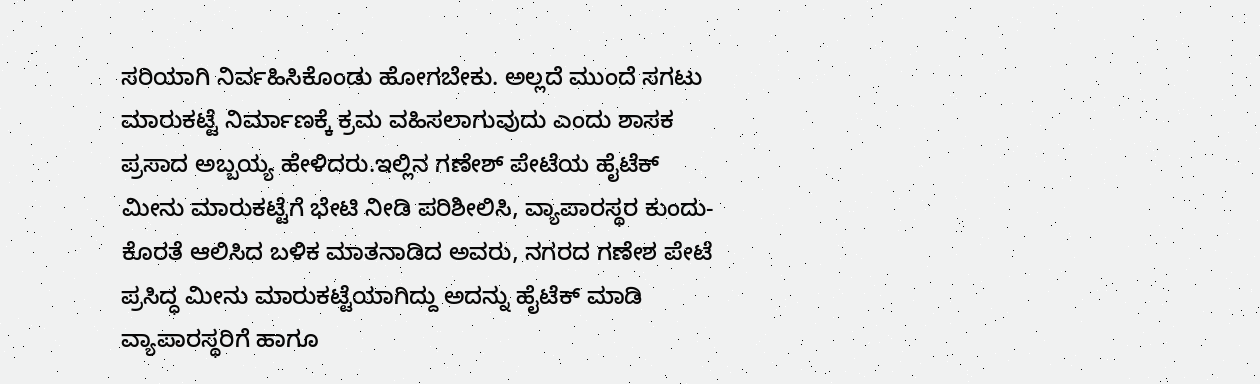ಸರಿಯಾಗಿ ನಿರ್ವಹಿಸಿಕೊಂಡು ಹೋಗಬೇಕು. ಅಲ್ಲದೆ ಮುಂದೆ ಸಗಟು ಮಾರುಕಟ್ಟೆ ನಿರ್ಮಾಣಕ್ಕೆ ಕ್ರಮ ವಹಿಸಲಾಗುವುದು ಎಂದು ಶಾಸಕ ಪ್ರಸಾದ ಅಬ್ಬಯ್ಯ ಹೇಳಿದರು.ಇಲ್ಲಿನ ಗಣೇಶ್ ಪೇಟೆಯ ಹೈಟೆಕ್ ಮೀನು ಮಾರುಕಟ್ಟೆಗೆ ಭೇಟಿ ನೀಡಿ ಪರಿಶೀಲಿಸಿ, ವ್ಯಾಪಾರಸ್ಥರ ಕುಂದು-ಕೊರತೆ ಆಲಿಸಿದ ಬಳಿಕ ಮಾತನಾಡಿದ ಅವರು, ನಗರದ ಗಣೇಶ ಪೇಟೆ ಪ್ರಸಿದ್ಧ ಮೀನು ಮಾರುಕಟ್ಟೆಯಾಗಿದ್ದು ಅದನ್ನು ಹೈಟೆಕ್ ಮಾಡಿ ವ್ಯಾಪಾರಸ್ಥರಿಗೆ ಹಾಗೂ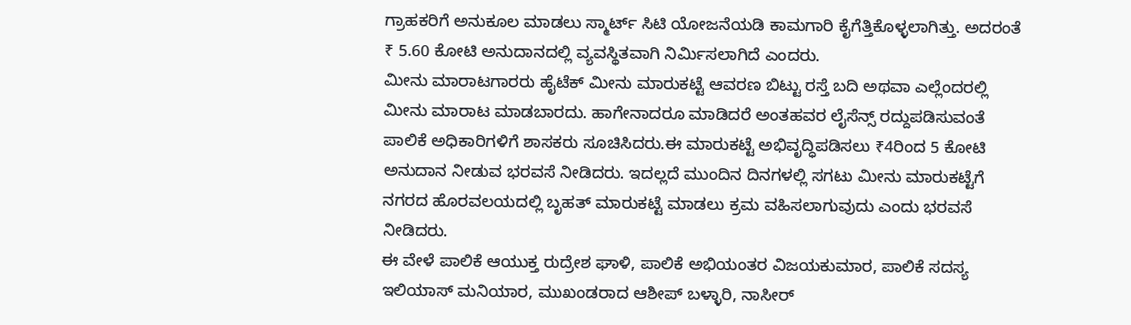ಗ್ರಾಹಕರಿಗೆ ಅನುಕೂಲ ಮಾಡಲು ಸ್ಮಾರ್ಟ್ ಸಿಟಿ ಯೋಜನೆಯಡಿ ಕಾಮಗಾರಿ ಕೈಗೆತ್ತಿಕೊಳ್ಳಲಾಗಿತ್ತು. ಅದರಂತೆ ₹ 5.60 ಕೋಟಿ ಅನುದಾನದಲ್ಲಿ ವ್ಯವಸ್ಥಿತವಾಗಿ ನಿರ್ಮಿಸಲಾಗಿದೆ ಎಂದರು.
ಮೀನು ಮಾರಾಟಗಾರರು ಹೈಟೆಕ್ ಮೀನು ಮಾರುಕಟ್ಟೆ ಆವರಣ ಬಿಟ್ಟು ರಸ್ತೆ ಬದಿ ಅಥವಾ ಎಲ್ಲೆಂದರಲ್ಲಿ ಮೀನು ಮಾರಾಟ ಮಾಡಬಾರದು. ಹಾಗೇನಾದರೂ ಮಾಡಿದರೆ ಅಂತಹವರ ಲೈಸೆನ್ಸ್ ರದ್ದುಪಡಿಸುವಂತೆ ಪಾಲಿಕೆ ಅಧಿಕಾರಿಗಳಿಗೆ ಶಾಸಕರು ಸೂಚಿಸಿದರು.ಈ ಮಾರುಕಟ್ಟೆ ಅಭಿವೃದ್ಧಿಪಡಿಸಲು ₹4ರಿಂದ 5 ಕೋಟಿ ಅನುದಾನ ನೀಡುವ ಭರವಸೆ ನೀಡಿದರು. ಇದಲ್ಲದೆ ಮುಂದಿನ ದಿನಗಳಲ್ಲಿ ಸಗಟು ಮೀನು ಮಾರುಕಟ್ಟೆಗೆ ನಗರದ ಹೊರವಲಯದಲ್ಲಿ ಬೃಹತ್ ಮಾರುಕಟ್ಟೆ ಮಾಡಲು ಕ್ರಮ ವಹಿಸಲಾಗುವುದು ಎಂದು ಭರವಸೆ ನೀಡಿದರು.
ಈ ವೇಳೆ ಪಾಲಿಕೆ ಆಯುಕ್ತ ರುದ್ರೇಶ ಘಾಳಿ, ಪಾಲಿಕೆ ಅಭಿಯಂತರ ವಿಜಯಕುಮಾರ, ಪಾಲಿಕೆ ಸದಸ್ಯ ಇಲಿಯಾಸ್ ಮನಿಯಾರ, ಮುಖಂಡರಾದ ಆಶೀಪ್ ಬಳ್ಳಾರಿ, ನಾಸೀರ್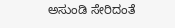ಅಸುಂಡಿ ಸೇರಿದಂತೆ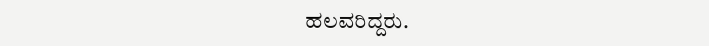ಹಲವರಿದ್ದರು.